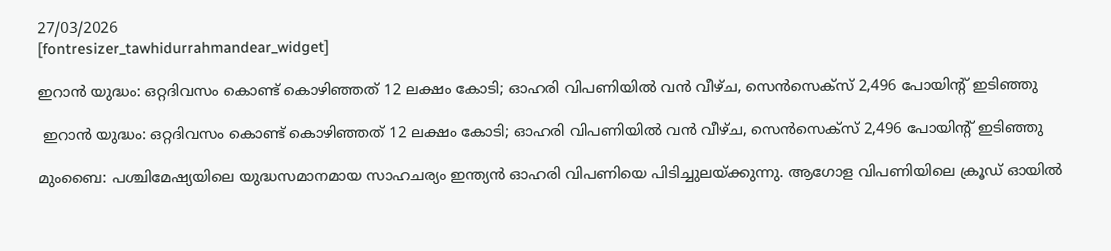27/03/2026
[fontresizer_tawhidurrahmandear_widget]

ഇറാൻ യുദ്ധം: ഒറ്റദിവസം കൊണ്ട് കൊഴിഞ്ഞത് 12 ലക്ഷം കോടി; ഓഹരി വിപണിയിൽ വൻ വീഴ്ച, സെൻസെക്സ് 2,496 പോയിന്റ് ഇടിഞ്ഞു

 ഇറാൻ യുദ്ധം: ഒറ്റദിവസം കൊണ്ട് കൊഴിഞ്ഞത് 12 ലക്ഷം കോടി; ഓഹരി വിപണിയിൽ വൻ വീഴ്ച, സെൻസെക്സ് 2,496 പോയിന്റ് ഇടിഞ്ഞു

മുംബൈ: പശ്ചിമേഷ്യയിലെ യുദ്ധസമാനമായ സാഹചര്യം ഇന്ത്യൻ ഓഹരി വിപണിയെ പിടിച്ചുലയ്ക്കുന്നു. ആഗോള വിപണിയിലെ ക്രൂഡ് ഓയിൽ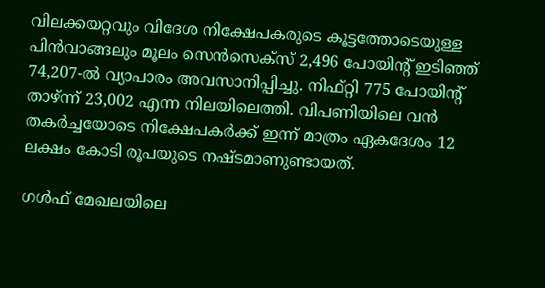വിലക്കയറ്റവും വിദേശ നിക്ഷേപകരുടെ കൂട്ടത്തോടെയുള്ള പിൻവാങ്ങലും മൂലം സെൻസെക്സ് 2,496 പോയിന്റ് ഇടിഞ്ഞ് 74,207-ൽ വ്യാപാരം അവസാനിപ്പിച്ചു. നിഫ്റ്റി 775 പോയിന്റ് താഴ്ന്ന് 23,002 എന്ന നിലയിലെത്തി. വിപണിയിലെ വൻ തകർച്ചയോടെ നിക്ഷേപകർക്ക് ഇന്ന് മാത്രം ഏകദേശം 12 ലക്ഷം കോടി രൂപയുടെ നഷ്ടമാണുണ്ടായത്.

ഗൾഫ് മേഖലയിലെ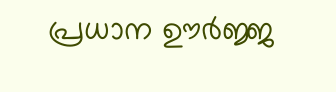പ്രധാന ഊർജ്ജ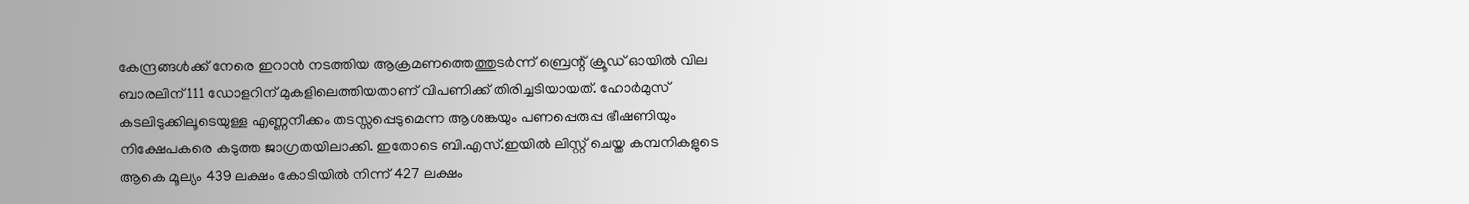കേന്ദ്രങ്ങൾക്ക് നേരെ ഇറാൻ നടത്തിയ ആക്രമണത്തെത്തുടർന്ന് ബ്രെന്റ് ക്രൂഡ് ഓയിൽ വില ബാരലിന് 111 ഡോളറിന് മുകളിലെത്തിയതാണ് വിപണിക്ക് തിരിച്ചടിയായത്. ഹോർമുസ് കടലിടുക്കിലൂടെയുള്ള എണ്ണനീക്കം തടസ്സപ്പെടുമെന്ന ആശങ്കയും പണപ്പെരുപ്പ ഭീഷണിയും നിക്ഷേപകരെ കടുത്ത ജാഗ്രതയിലാക്കി. ഇതോടെ ബി.എസ്.ഇയിൽ ലിസ്റ്റ് ചെയ്ത കമ്പനികളുടെ ആകെ മൂല്യം 439 ലക്ഷം കോടിയിൽ നിന്ന് 427 ലക്ഷം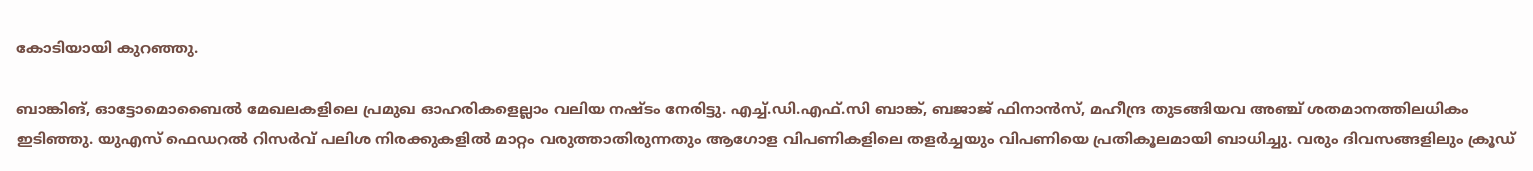കോടിയായി കുറഞ്ഞു.

ബാങ്കിങ്, ഓട്ടോമൊബൈൽ മേഖലകളിലെ പ്രമുഖ ഓഹരികളെല്ലാം വലിയ നഷ്ടം നേരിട്ടു. എച്ച്.ഡി.എഫ്.സി ബാങ്ക്, ബജാജ് ഫിനാൻസ്, മഹീന്ദ്ര തുടങ്ങിയവ അഞ്ച് ശതമാനത്തിലധികം ഇടിഞ്ഞു. യുഎസ് ഫെഡറൽ റിസർവ് പലിശ നിരക്കുകളിൽ മാറ്റം വരുത്താതിരുന്നതും ആഗോള വിപണികളിലെ തളർച്ചയും വിപണിയെ പ്രതികൂലമായി ബാധിച്ചു. വരും ദിവസങ്ങളിലും ക്രൂഡ്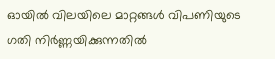ഓയിൽ വിലയിലെ മാറ്റങ്ങൾ വിപണിയുടെ ഗതി നിർണ്ണയിക്കുന്നതിൽ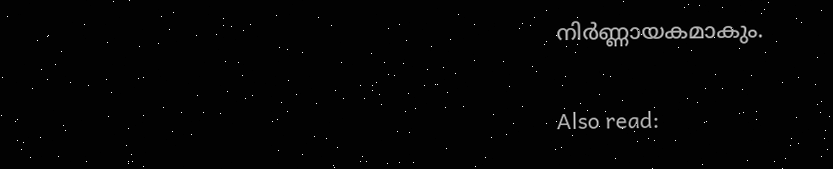നിർണ്ണായകമാകും.

Also read: